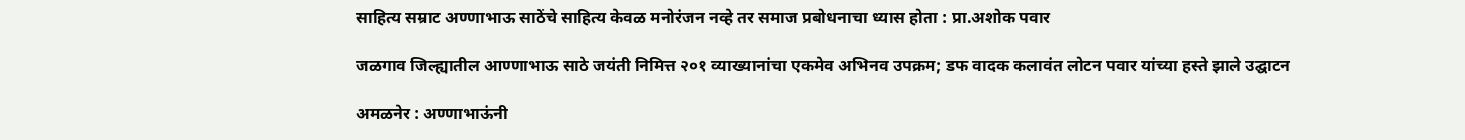साहित्य सम्राट अण्णाभाऊ साठेंचे साहित्य केवळ मनोरंजन नव्हे तर समाज प्रबोधनाचा ध्यास होता : प्रा.अशोक पवार

जळगाव जिल्ह्यातील आण्णाभाऊ साठे जयंती निमित्त २०१ व्याख्यानांचा एकमेव अभिनव उपक्रम; डफ वादक कलावंत लोटन पवार यांच्या हस्ते झाले उद्घाटन

अमळनेर : अण्णाभाऊंनी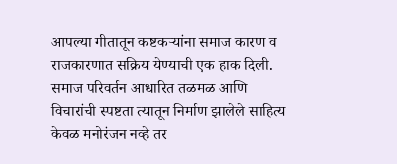आपल्या गीतातून कष्टकऱ्यांना समाज कारण व राजकारणात सक्रिय येण्याची एक हाक दिली. समाज परिवर्तन आधारित तळमळ आणि विचारांची स्पष्टता त्यातून निर्माण झालेले साहित्य केवळ मनोरंजन नव्हे तर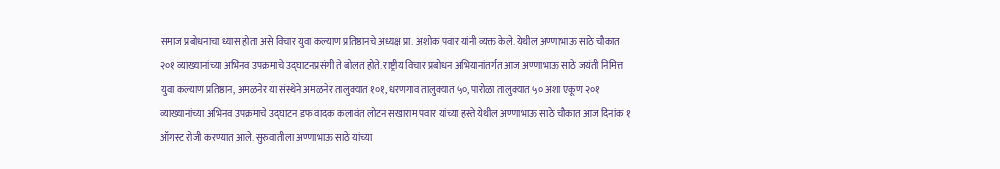समाज प्रबोधनाचा ध्यास होता असे विचार युवा कल्याण प्रतिष्ठानचे अध्यक्ष प्रा. अशोक पवार यांनी व्यक्त केले. येथील अण्णाभाऊ साठे चौकात २०१ व्याख्यानांच्या अभिनव उपक्रमाचे उद्घाटनप्रसंगी ते बोलत होते. राष्ट्रीय विचार प्रबोधन अभियानांतर्गत आज अण्णाभाऊ साठे जयंती निमित्त युवा कल्याण प्रतिष्ठान, अमळनेर या संस्थेने अमळनेर तालुक्यात १०१, धरणगाव तालुक्यात ५०, पारोळा तालुक्यात ५० अशा एकूण २०१ व्याख्यानांच्या अभिनव उपक्रमाचे उद्घाटन डफ वादक कलावंत लोटन सखाराम पवार यांच्या हस्ते येथील अण्णाभाऊ साठे चौकात आज दिनांक १ ऑगस्ट रोजी करण्यात आले. सुरुवातीला अण्णाभाऊ साठे यांच्या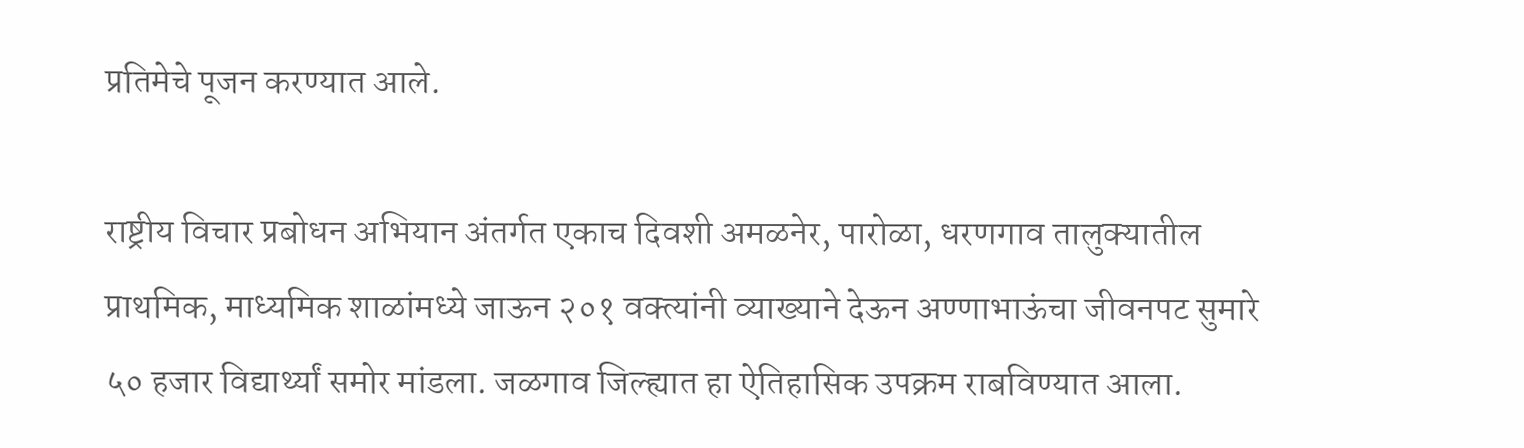प्रतिमेचे पूजन करण्यात आले.

राष्ट्रीय विचार प्रबोधन अभियान अंतर्गत एकाच दिवशी अमळनेर, पारोळा, धरणगाव तालुक्यातील प्राथमिक, माध्यमिक शाळांमध्ये जाऊन २०१ वक्त्यांनी व्याख्याने देऊन अण्णाभाऊंचा जीवनपट सुमारे ५० हजार विद्यार्थ्यां समोर मांडला. जळगाव जिल्ह्यात हा ऐतिहासिक उपक्रम राबविण्यात आला.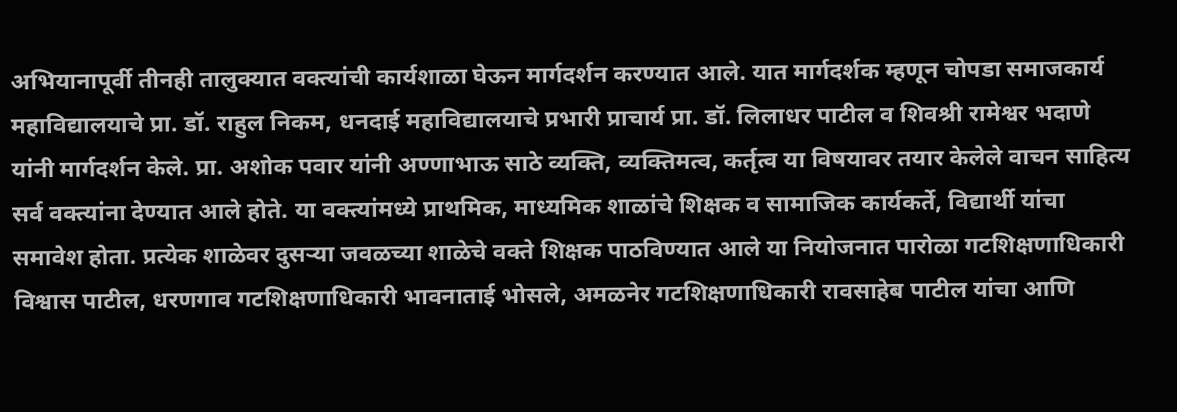अभियानापूर्वी तीनही तालुक्यात वक्त्यांची कार्यशाळा घेऊन मार्गदर्शन करण्यात आले. यात मार्गदर्शक म्हणून चोपडा समाजकार्य महाविद्यालयाचे प्रा. डॉ. राहुल निकम, धनदाई महाविद्यालयाचे प्रभारी प्राचार्य प्रा. डॉ. लिलाधर पाटील व शिवश्री रामेश्वर भदाणे यांनी मार्गदर्शन केले. प्रा. अशोक पवार यांनी अण्णाभाऊ साठे व्यक्ति, व्यक्तिमत्व, कर्तृत्व या विषयावर तयार केलेले वाचन साहित्य सर्व वक्त्यांना देण्यात आले होते. या वक्त्यांमध्ये प्राथमिक, माध्यमिक शाळांचे शिक्षक व सामाजिक कार्यकर्ते, विद्यार्थी यांचा समावेश होता. प्रत्येक शाळेवर दुसऱ्या जवळच्या शाळेचे वक्ते शिक्षक पाठविण्यात आले या नियोजनात पारोळा गटशिक्षणाधिकारी विश्वास पाटील, धरणगाव गटशिक्षणाधिकारी भावनाताई भोसले, अमळनेर गटशिक्षणाधिकारी रावसाहेब पाटील यांचा आणि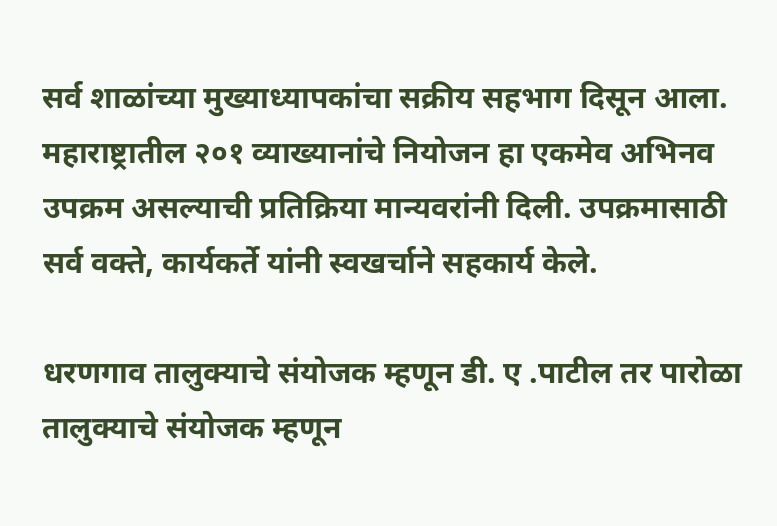सर्व शाळांच्या मुख्याध्यापकांचा सक्रीय सहभाग दिसून आला. महाराष्ट्रातील २०१ व्याख्यानांचे नियोजन हा एकमेव अभिनव उपक्रम असल्याची प्रतिक्रिया मान्यवरांनी दिली. उपक्रमासाठी सर्व वक्ते, कार्यकर्ते यांनी स्वखर्चाने सहकार्य केले.

धरणगाव तालुक्याचे संयोजक म्हणून डी. ए .पाटील तर पारोळा तालुक्याचे संयोजक म्हणून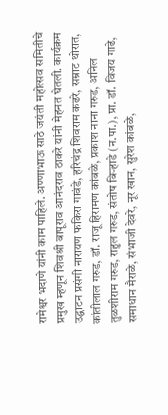रामेश्वर भदाणे यांनी काम पाहिले. अण्णाभाऊ साठे जयंती महोत्सव समितीचे प्रमुख म्हणून शिवश्री बापूराव आनंदराव ठाकरे यांनी मेहनत घेतली. कार्यक्रम उद्घाटन प्रसंगी नारायण फकिरा गावंडे, हरिचंद्र शिवराम कढरे, सम्राट थोरात, कांतीलाल गरुड, डॉ. राजू हिरामण कांबळे, प्रकाश नाना गरुड, अनिल तुळशीराम गरुड, राहुल गरुड, संतोष बिऱ्हाडे (न.पा.), प्रा. डॉ. विजय गाढे, समाधान मैराळे, संभाजी देवरे, नूर खान, सुरेश कांबळे,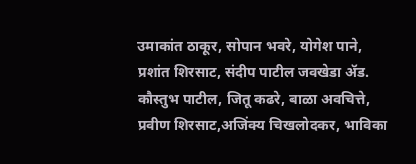उमाकांत ठाकूर, सोपान भवरे, योगेश पाने, प्रशांत शिरसाट, संदीप पाटील जवखेडा ॲड. कौस्तुभ पाटील, जितू कढरे, बाळा अवचित्ते, प्रवीण शिरसाट,अजिंक्य चिखलोदकर, भाविका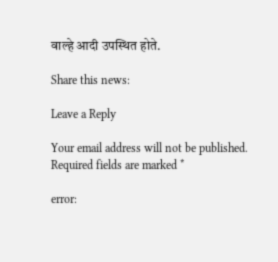वाल्हे आदी उपस्थित होते.

Share this news:

Leave a Reply

Your email address will not be published. Required fields are marked *

error: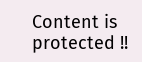Content is protected !!